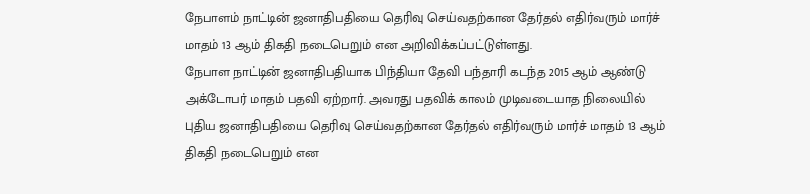நேபாளம் நாட்டின் ஜனாதிபதியை தெரிவு செய்வதற்கான தேர்தல் எதிர்வரும் மார்ச் மாதம் 13 ஆம் திகதி நடைபெறும் என அறிவிக்கப்பட்டுள்ளது.
நேபாள நாட்டின் ஜனாதிபதியாக பிந்தியா தேவி பந்தாரி கடந்த 2015 ஆம் ஆண்டு அக்டோபர் மாதம் பதவி ஏற்றார். அவரது பதவிக் காலம் முடிவடையாத நிலையில் புதிய ஜனாதிபதியை தெரிவு செய்வதற்கான தேர்தல் எதிர்வரும் மார்ச் மாதம் 13 ஆம் திகதி நடைபெறும் என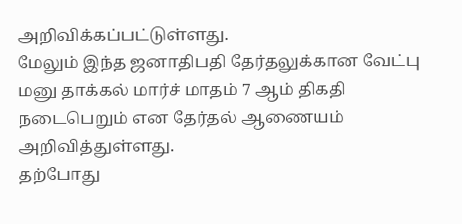அறிவிக்கப்பட்டுள்ளது.
மேலும் இந்த ஜனாதிபதி தேர்தலுக்கான வேட்பு மனு தாக்கல் மார்ச் மாதம் 7 ஆம் திகதி நடைபெறும் என தேர்தல் ஆணையம் அறிவித்துள்ளது.
தற்போது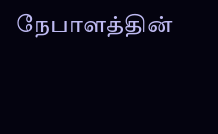நேபாளத்தின்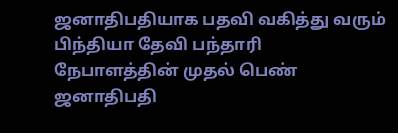ஜனாதிபதியாக பதவி வகித்து வரும் பிந்தியா தேவி பந்தாரி நேபாளத்தின் முதல் பெண் ஜனாதிபதி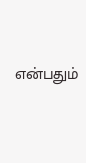என்பதும்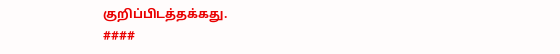குறிப்பிடத்தக்கது.
####